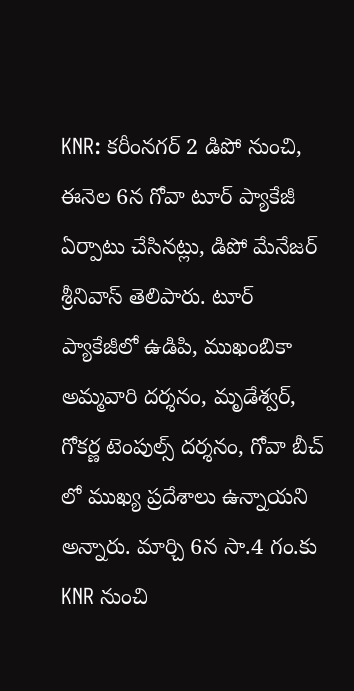KNR: కరీంనగర్ 2 డిపో నుంచి, ఈనెల 6న గోవా టూర్ ప్యాకేజీ ఏర్పాటు చేసినట్లు, డిపో మేనేజర్ శ్రీనివాస్ తెలిపారు. టూర్ ప్యాకేజీలో ఉడిపి, ముఖంబికా అమ్మవారి దర్శనం, మృడేశ్వర్, గోకర్ణ టెంపుల్స్ దర్శనం, గోవా బీచ్ లో ముఖ్య ప్రదేశాలు ఉన్నాయని అన్నారు. మార్చి 6న సా.4 గం.కు KNR నుంచి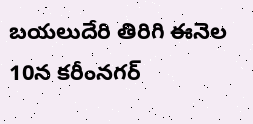బయలుదేరి తిరిగి ఈనెల 10న కరీంనగర్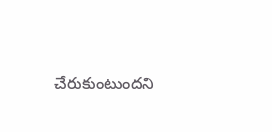చేరుకుంటుందని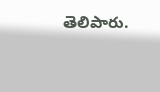తెలిపారు.